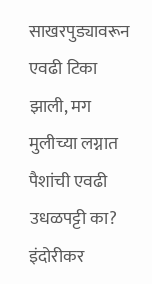साखरपुड्यावरून एवढी टिका झाली, मग मुलीच्या लग्नात पैशांची एवढी उधळपट्टी का? इंदोरीकर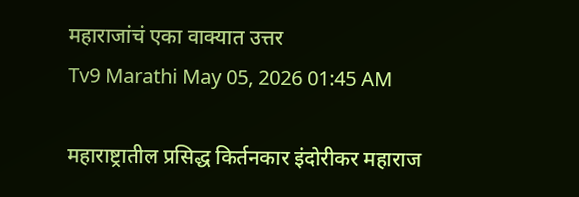महाराजांचं एका वाक्यात उत्तर
Tv9 Marathi May 05, 2026 01:45 AM

महाराष्ट्रातील प्रसिद्ध किर्तनकार इंदोरीकर महाराज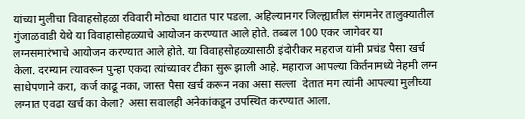यांच्या मुलीचा विवाहसोहळा रविवारी मोठ्या थाटात पार पडला. अहिल्यानगर जिल्ह्यातील संगमनेर तालुक्यातील गुंजाळवाडी येथे या विवाहासोहळ्याचे आयोजन करण्यात आले होते. तब्बल 100 एकर जागेवर या लग्नसमारंभाचे आयोजन करण्यात आले होते. या विवाहसोहळ्यासाठी इंदोरीकर महराज यांनी प्रचंड पैसा खर्च केला. दरम्यान त्यावरून पुन्हा एकदा त्यांच्यावर टीका सुरू झाली आहे. महाराज आपल्या किर्तनामध्ये नेहमी लग्न साधेपणाने करा, कर्ज काढू नका, जास्त पैसा खर्च करून नका असा सल्ला  देतात मग त्यांनी आपल्या मुलीच्या लग्नात एवढा खर्च का केला? असा सवालही अनेकांकडून उपस्थित करण्यात आला.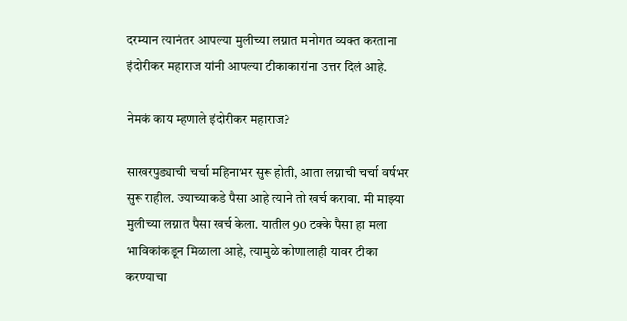दरम्यान त्यानंतर आपल्या मुलीच्या लग्नात मनोगत व्यक्त करताना इंदोरीकर महाराज यांनी आपल्या टीकाकारांना उत्तर दिलं आहे.

नेमकं काय म्हणाले इंदोरीकर महाराज?

साखरपुड्याची चर्चा महिनाभर सुरू होती, आता लग्नाची चर्चा वर्षभर सुरू राहील. ज्याच्याकडे पैसा आहे त्याने तो खर्च करावा. मी माझ्या मुलीच्या लग्नात पैसा खर्च केला. यातील 90 टक्के पैसा हा मला भाविकांकडून मिळाला आहे, त्यामुळे कोणालाही यावर टीका करण्याचा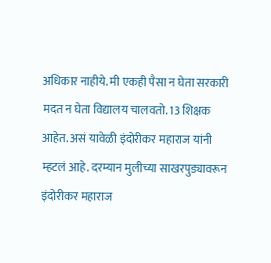अधिकार नाहीये. मी एकही पैसा न घेता सरकारी मदत न घेता विद्यालय चालवतो. 13 शिक्षक आहेत. असं यावेळी इंदोरीकर महाराज यांनी म्हटलं आहे. दरम्यान मुलीच्या साखरपुड्यावरून इंदोरीकर महाराज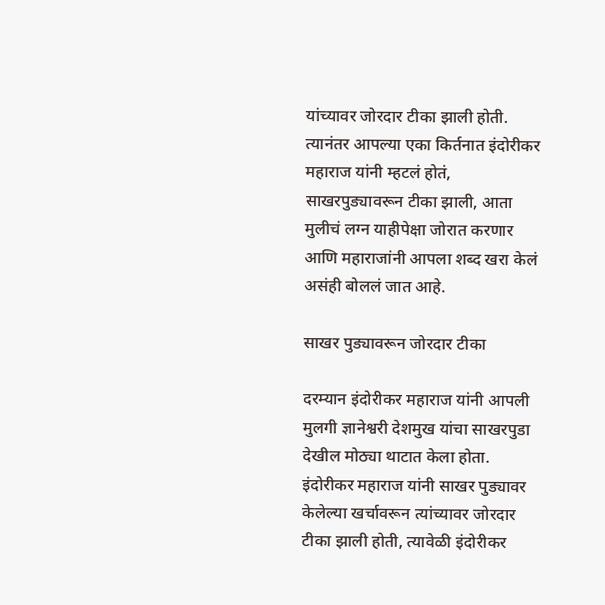यांच्यावर जोरदार टीका झाली होती. त्यानंतर आपल्या एका किर्तनात इंदोरीकर महाराज यांनी म्हटलं होतं, साखरपुड्यावरून टीका झाली, आता मुलीचं लग्न याहीपेक्षा जोरात करणार आणि महाराजांनी आपला शब्द खरा केलं असंही बोललं जात आहे.

साखर पुड्यावरून जोरदार टीका

दरम्यान इंदोरीकर महाराज यांनी आपली मुलगी ज्ञानेश्वरी देशमुख यांचा साखरपुडा देखील मोठ्या थाटात केला होता. इंदोरीकर महाराज यांनी साखर पुड्यावर केलेल्या खर्चावरून त्यांच्यावर जोरदार टीका झाली होती, त्यावेळी इंदोरीकर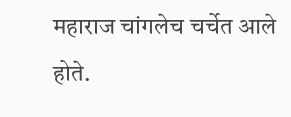महाराज चांगलेच चर्चेत आले होते.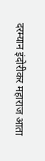दरम्यान इंदोरीकर महाराज आता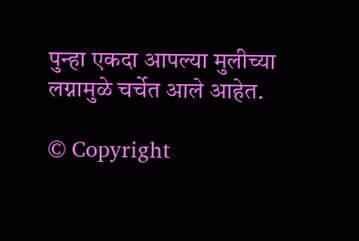पुन्हा एकदा आपल्या मुलीच्या लग्नामुळे चर्चेत आले आहेत.

© Copyright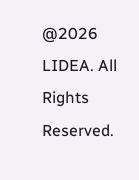@2026 LIDEA. All Rights Reserved.